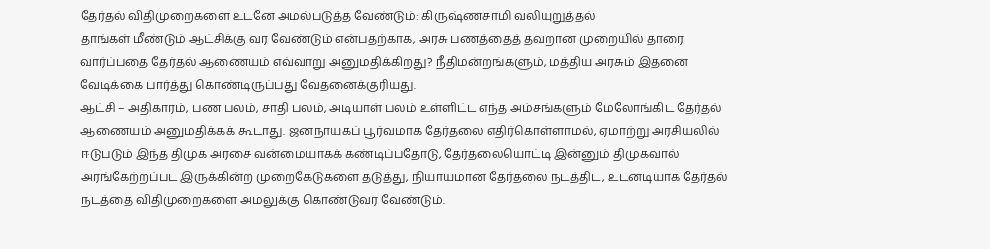தேர்தல் விதிமுறைகளை உடனே அமல்படுத்த வேண்டும்: கிருஷ்ணசாமி வலியுறுத்தல்
தாங்கள் மீண்டும் ஆட்சிக்கு வர வேண்டும் என்பதற்காக, அரசு பணத்தைத் தவறான முறையில் தாரை வார்ப்பதை தேர்தல் ஆணையம் எவ்வாறு அனுமதிக்கிறது? நீதிமன்றங்களும், மத்திய அரசும் இதனை வேடிக்கை பார்த்து கொண்டிருப்பது வேதனைக்குரியது.
ஆட்சி – அதிகாரம், பண பலம், சாதி பலம், அடியாள் பலம் உள்ளிட்ட எந்த அம்சங்களும் மேலோங்கிட தேர்தல் ஆணையம் அனுமதிக்கக் கூடாது. ஜனநாயகப் பூர்வமாக தேர்தலை எதிர்கொள்ளாமல், ஏமாற்று அரசியலில் ஈடுபடும் இந்த திமுக அரசை வன்மையாகக் கண்டிப்பதோடு, தேர்தலையொட்டி இன்னும் திமுகவால் அரங்கேற்றப்பட இருக்கின்ற முறைகேடுகளை தடுத்து, நியாயமான தேர்தலை நடத்திட, உடனடியாக தேர்தல் நடத்தை விதிமுறைகளை அமலுக்கு கொண்டுவர வேண்டும்.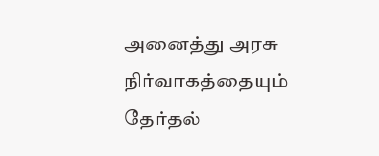அனைத்து அரசு நிர்வாகத்தையும் தேர்தல்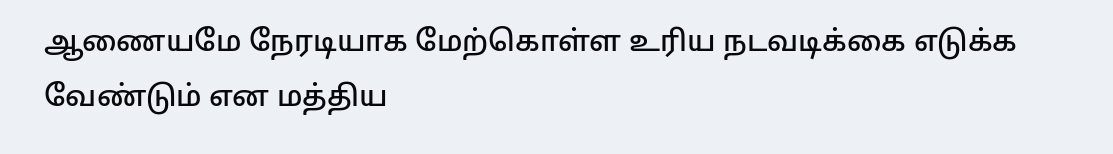ஆணையமே நேரடியாக மேற்கொள்ள உரிய நடவடிக்கை எடுக்க வேண்டும் என மத்திய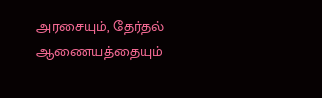அரசையும், தேர்தல் ஆணையத்தையும்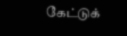கேட்டுக்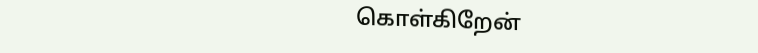கொள்கிறேன்